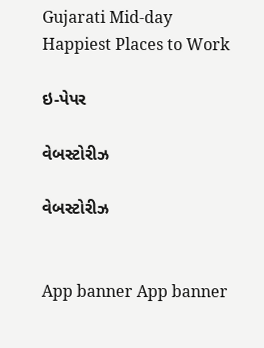Gujarati Mid-day
Happiest Places to Work

ઇ-પેપર

વેબસ્ટોરીઝ

વેબસ્ટોરીઝ


App banner App banner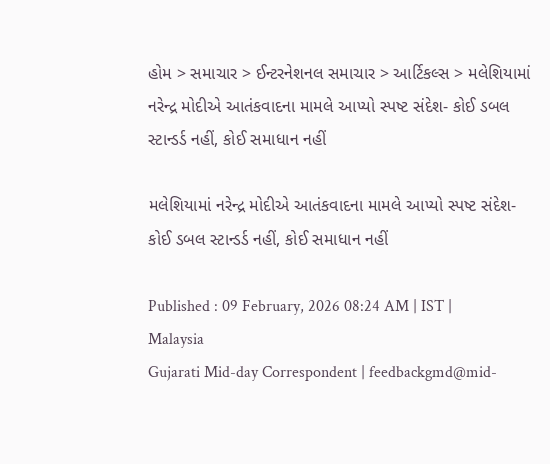હોમ > સમાચાર > ઈન્ટરનેશનલ સમાચાર > આર્ટિકલ્સ > મલેશિયામાં નરેન્દ્ર મોદીએ આતંકવાદના મામલે આપ્યો સ્પષ્ટ સંદેશ- કોઈ ડબલ સ્ટાન્ડર્ડ નહીં, કોઈ સમાધાન નહીં

મલેશિયામાં નરેન્દ્ર મોદીએ આતંકવાદના મામલે આપ્યો સ્પષ્ટ સંદેશ- કોઈ ડબલ સ્ટાન્ડર્ડ નહીં, કોઈ સમાધાન નહીં

Published : 09 February, 2026 08:24 AM | IST | Malaysia
Gujarati Mid-day Correspondent | feedbackgmd@mid-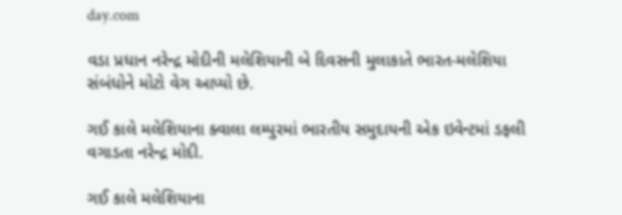day.com

વડા પ્રધાન નરેન્દ્ર મોદીની મલેશિયાની બે દિવસની મુલાકાતે ભારત-મલેશિયા સંબંધોને મોટો વેગ આપ્યો છે.

ગઈ કાલે મલેશિયાના ક્વાલા લમ્પુરમાં ભારતીય સમુદાયની એક ઇવેન્ટમાં ડફલી વગાડતા નરેન્દ્ર મોદી.

ગઈ કાલે મલેશિયાના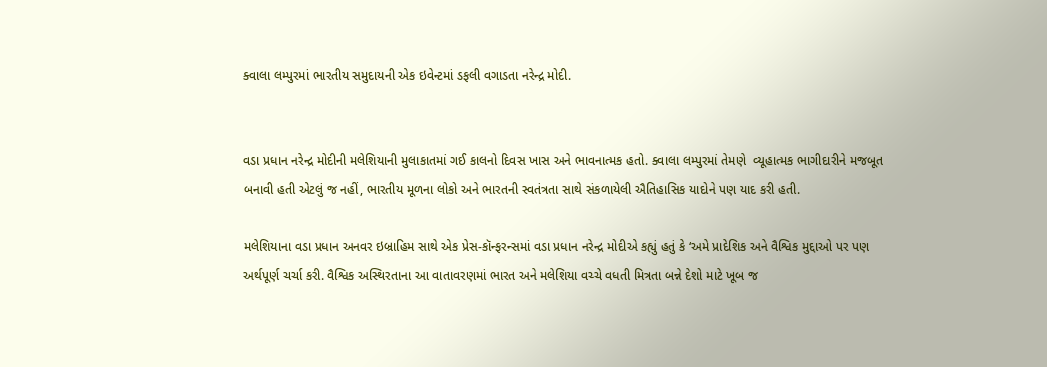ક્વાલા લમ્પુરમાં ભારતીય સમુદાયની એક ઇવેન્ટમાં ડફલી વગાડતા નરેન્દ્ર મોદી.


વડા પ્રધાન નરેન્દ્ર મોદીની મલેશિયાની મુલાકાતમાં ગઈ કાલનો દિવસ ખાસ અને ભાવનાત્મક હતો. ક્વાલા લમ્પુરમાં તેમણે  વ્યૂહાત્મક ભાગીદારીને મજબૂત બનાવી હતી એટલું જ નહીં, ભારતીય મૂળના લોકો અને ભારતની સ્વતંત્રતા સાથે સંકળાયેલી ઐતિહાસિક યાદોને પણ યાદ કરી હતી.

મલેશિયાના વડા પ્રધાન અનવર ઇબ્રાહિમ સાથે એક પ્રેસ-કૉન્ફરન્સમાં વડા પ્રધાન નરેન્દ્ર મોદીએ કહ્યું હતું કે ‘અમે પ્રાદેશિક અને વૈશ્વિક મુદ્દાઓ પર પણ અર્થપૂર્ણ ચર્ચા કરી. વૈશ્વિક અસ્થિરતાના આ વાતાવરણમાં ભારત અને મલેશિયા વચ્ચે વધતી મિત્રતા બન્ને દેશો માટે ખૂબ જ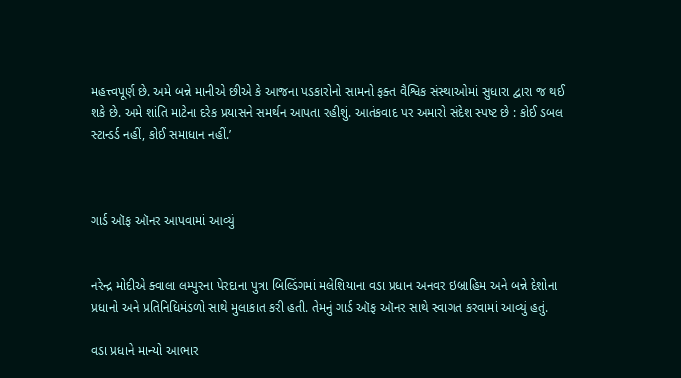મહત્ત્વપૂર્ણ છે. અમે બન્ને માનીએ છીએ કે આજના પડકારોનો સામનો ફક્ત વૈશ્વિક સંસ્થાઓમાં સુધારા દ્વારા જ થઈ શકે છે. અમે શાંતિ માટેના દરેક પ્રયાસને સમર્થન આપતા રહીશું. આતંકવાદ પર અમારો સંદેશ સ્પષ્ટ છે : કોઈ ડબલ સ્ટાન્ડર્ડ નહીં, કોઈ સમાધાન નહીં.’



ગાર્ડ ઑફ ઑનર આપવામાં આવ્યું


નરેન્દ્ર મોદીએ ક્વાલા લમ્પુરના પેરદાના પુત્રા બિલ્ડિંગમાં મલેશિયાના વડા પ્રધાન અનવર ઇબ્રાહિમ અને બન્ને દેશોના પ્રધાનો અને પ્રતિનિધિમંડળો સાથે મુલાકાત કરી હતી. તેમનું ગાર્ડ ઑફ ઑનર સાથે સ્વાગત કરવામાં આવ્યું હતું.

વડા પ્રધાને માન્યો આભાર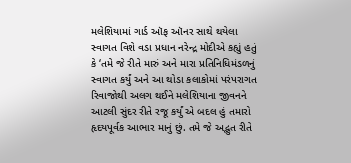મલેશિયામાં ગાર્ડ ઑફ ઑનર સાથે થયેલા સ્વાગત વિશે વડા પ્રધાન નરેન્દ્ર મોદીએ કહ્યું હતું કે ‘તમે જે રીતે મારું અને મારા પ્રતિનિધિમંડળનું સ્વાગત કર્યું અને આ થોડા કલાકોમાં પરંપરાગત રિવાજોથી અલગ થઈને મલેશિયાના જીવનને આટલી સુંદર રીતે રજૂ કર્યું એ બદલ હું તમારો હૃદયપૂર્વક આભાર માનું છું. તમે જે અદ્ભુત રીતે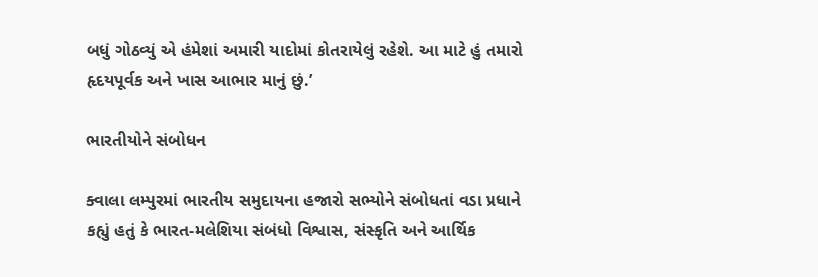બધું ગોઠવ્યું એ હંમેશાં અમારી યાદોમાં કોતરાયેલું રહેશે. આ માટે હું તમારો હૃદયપૂર્વક અને ખાસ આભાર માનું છું.’

ભારતીયોને સંબોધન

ક્વાલા લમ્પુરમાં ભારતીય સમુદાયના હજારો સભ્યોને સંબોધતાં વડા પ્રધાને કહ્યું હતું કે ભારત-મલેશિયા સંબંધો વિશ્વાસ, સંસ્કૃતિ અને આર્થિક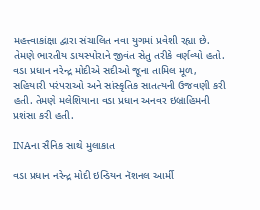મહત્ત્વાકાંક્ષા દ્વારા સંચાલિત નવા યુગમાં પ્રવેશી રહ્યા છે. તેમણે ભારતીય ડાયસ્પોરાને જીવંત સેતુ તરીકે વર્ણવ્યો હતો. વડા પ્રધાન નરેન્દ્ર મોદીએ સદીઓ જૂના તામિલ મૂળ, સહિયારી પરંપરાઓ અને સાંસ્કૃતિક સાતત્યની ઉજવણી કરી હતી. તેમણે મલેશિયાના વડા પ્રધાન અનવર ઇબ્રાહિમની પ્રશંસા કરી હતી.

INAના સૈનિક સાથે મુલાકાત

વડા પ્રધાન નરેન્દ્ર મોદી ઇન્ડિયન નૅશનલ આર્મી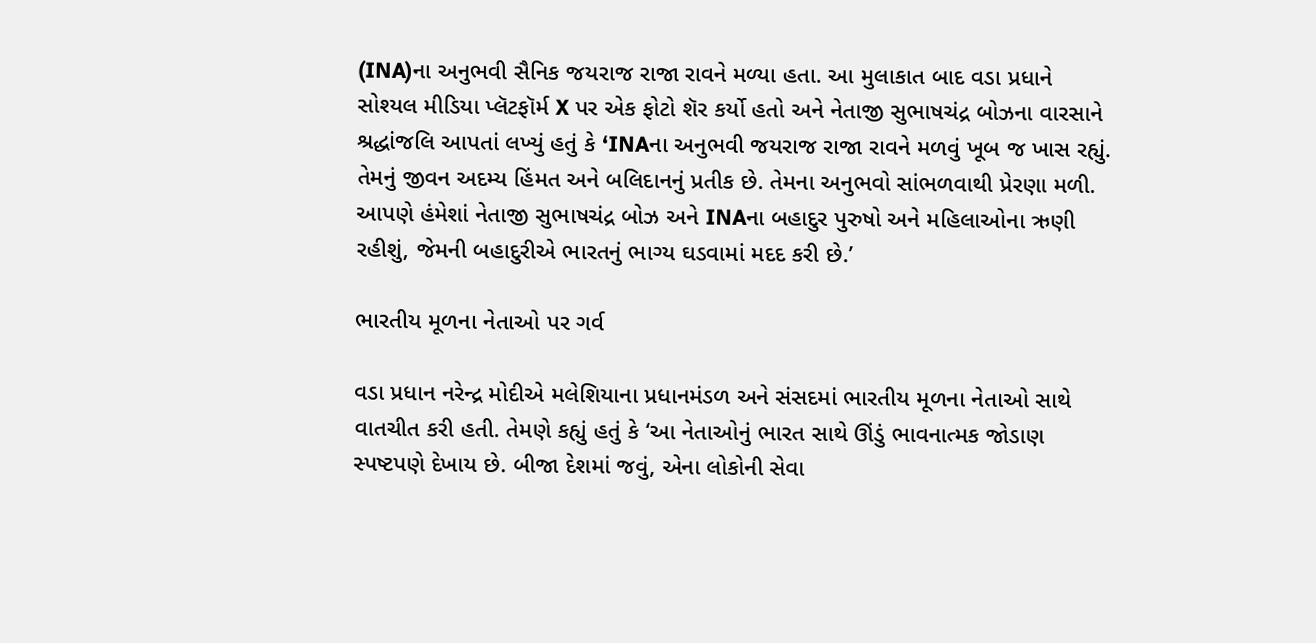(INA)ના અનુભવી સૈનિક જયરાજ રાજા રાવને મળ્યા હતા. આ મુલાકાત બાદ વડા પ્રધાને સોશ્યલ મીડિયા પ્લૅટફૉર્મ X પર એક ફોટો શૅર કર્યો હતો અને નેતાજી સુભાષચંદ્ર બોઝના વારસાને શ્રદ્ધાંજલિ આપતાં લખ્યું હતું કે ‘INAના અનુભવી જયરાજ રાજા રાવને મળવું ખૂબ જ ખાસ રહ્યું. તેમનું જીવન અદમ્ય હિંમત અને બલિદાનનું પ્રતીક છે. તેમના અનુભવો સાંભળવાથી પ્રેરણા મળી. આપણે હંમેશાં નેતાજી સુભાષચંદ્ર બોઝ અને INAના બહાદુર પુરુષો અને મહિલાઓના ઋણી રહીશું, જેમની બહાદુરીએ ભારતનું ભાગ્ય ઘડવામાં મદદ કરી છે.’

ભારતીય મૂળના નેતાઓ પર ગર્વ

વડા પ્રધાન નરેન્દ્ર મોદીએ મલેશિયાના પ્રધાનમંડળ અને સંસદમાં ભારતીય મૂળના નેતાઓ સાથે વાતચીત કરી હતી. તેમણે કહ્યું હતું કે ‘આ નેતાઓનું ભારત સાથે ઊંડું ભાવનાત્મક જોડાણ સ્પષ્ટપણે દેખાય છે. બીજા દેશમાં જવું, એના લોકોની સેવા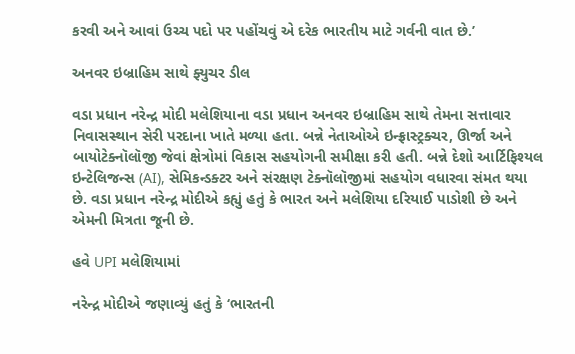કરવી અને આવાં ઉચ્ચ પદો પર પહોંચવું એ દરેક ભારતીય માટે ગર્વની વાત છે.’

અનવર ઇબ્રાહિમ સાથે ફ્યુચર ડીલ

વડા પ્રધાન નરેન્દ્ર મોદી મલેશિયાના વડા પ્રધાન અનવર ઇબ્રાહિમ સાથે તેમના સત્તાવાર નિવાસસ્થાન સેરી પરદાના ખાતે મળ્યા હતા. બન્ને નેતાઓએ ઇન્ફ્રાસ્ટ્રક્ચર, ઊર્જા અને બાયોટેક્નૉલૉજી જેવાં ક્ષેત્રોમાં વિકાસ સહયોગની સમીક્ષા કરી હતી. બન્ને દેશો આર્ટિફિશ્યલ ઇન્ટેલિજન્સ (AI), સેમિકન્ડક્ટર અને સંરક્ષણ ટેક્નૉલૉજીમાં સહયોગ વધારવા સંમત થયા છે. વડા પ્રધાન નરેન્દ્ર મોદીએ કહ્યું હતું કે ભારત અને મલેશિયા દરિયાઈ પાડોશી છે અને એમની મિત્રતા જૂની છે.

હવે UPI મલેશિયામાં

નરેન્દ્ર મોદીએ જણાવ્યું હતું કે ‘ભારતની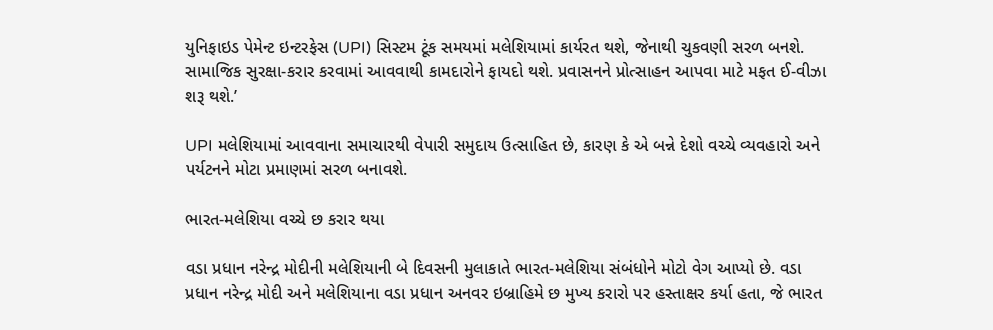યુનિફાઇડ પેમેન્ટ ઇન્ટરફેસ (UPI) સિસ્ટમ ટૂંક સમયમાં મલેશિયામાં કાર્યરત થશે, જેનાથી ચુકવણી સરળ બનશે. સામાજિક સુરક્ષા-કરાર કરવામાં આવવાથી કામદારોને ફાયદો થશે. પ્રવાસનને પ્રોત્સાહન આપવા માટે મફત ઈ-વીઝા શરૂ થશે.’

UPI મલેશિયામાં આવવાના સમાચારથી વેપારી સમુદાય ઉત્સાહિત છે, કારણ કે એ બન્ને દેશો વચ્ચે વ્યવહારો અને પર્યટનને મોટા પ્રમાણમાં સરળ બનાવશે.

ભારત-મલેશિયા વચ્ચે છ કરાર થયા

વડા પ્રધાન નરેન્દ્ર મોદીની મલેશિયાની બે દિવસની મુલાકાતે ભારત-મલેશિયા સંબંધોને મોટો વેગ આપ્યો છે. વડા પ્રધાન નરેન્દ્ર મોદી અને મલેશિયાના વડા પ્રધાન અનવર ઇબ્રાહિમે છ મુખ્ય કરારો પર હસ્તાક્ષર કર્યા હતા, જે ભારત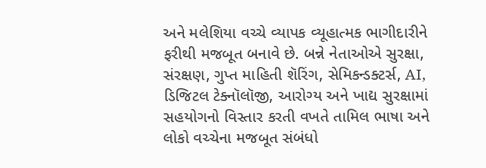અને મલેશિયા વચ્ચે વ્યાપક વ્યૂહાત્મક ભાગીદારીને ફરીથી મજબૂત બનાવે છે. બન્ને નેતાઓએ સુરક્ષા, સંરક્ષણ, ગુપ્ત માહિતી શૅરિંગ, સેમિકન્ડક્ટર્સ, AI, ડિજિટલ ટેક્નૉલૉજી, આરોગ્ય અને ખાદ્ય સુરક્ષામાં સહયોગનો વિસ્તાર કરતી વખતે તામિલ ભાષા અને લોકો વચ્ચેના મજબૂત સંબંધો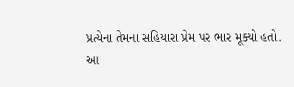પ્રત્યેના તેમના સહિયારા પ્રેમ પર ભાર મૂક્યો હતો.
આ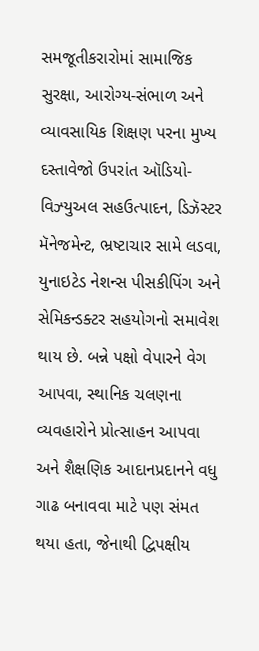સમજૂતીકરારોમાં સામાજિક સુરક્ષા, આરોગ્ય-સંભાળ અને વ્યાવસાયિક શિક્ષણ પરના મુખ્ય દસ્તાવેજો ઉપરાંત ઑડિયો-વિઝ્યુઅલ સહઉત્પાદન, ડિઝૅસ્ટર મૅનેજમેન્ટ, ભ્રષ્ટાચાર સામે લડવા, યુનાઇટેડ નેશન્સ પીસકીપિંગ અને સેમિકન્ડક્ટર સહયોગનો સમાવેશ થાય છે. બન્ને પક્ષો વેપારને વેગ આપવા, સ્થાનિક ચલણના વ્યવહારોને પ્રોત્સાહન આપવા અને શૈક્ષણિક આદાનપ્રદાનને વધુ ગાઢ બનાવવા માટે પણ સંમત થયા હતા, જેનાથી દ્વિપક્ષીય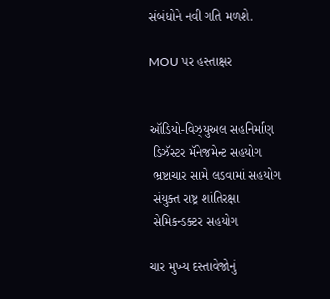સંબંધોને નવી ગતિ મળશે.

MOU પર હસ્તાક્ષર


ઑડિયો-વિઝ્યુઅલ સહનિર્માણ
 ડિઝૅસ્ટર મૅનેજમેન્ટ સહયોગ
 ભ્રષ્ટાચાર સામે લડવામાં સહયોગ
 સંયુક્ત રાષ્ટ્ર શાંતિરક્ષા
 સેમિકન્ડક્ટર સહયોગ

ચાર મુખ્ય દસ્તાવેજોનું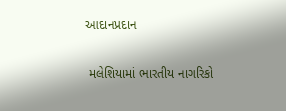આદાનપ્રદાન

 મલેશિયામાં ભારતીય નાગરિકો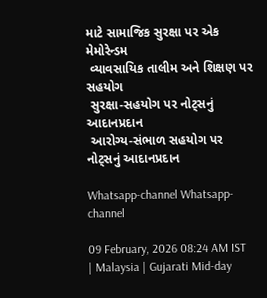માટે સામાજિક સુરક્ષા પર એક મેમોરેન્ડમ
 વ્યાવસાયિક તાલીમ અને શિક્ષણ પર સહયોગ
 સુરક્ષા-સહયોગ પર નોટ્સનું આદાનપ્રદાન
 આરોગ્ય-સંભાળ સહયોગ પર નોટ્સનું આદાનપ્રદાન

Whatsapp-channel Whatsapp-channel

09 February, 2026 08:24 AM IST | Malaysia | Gujarati Mid-day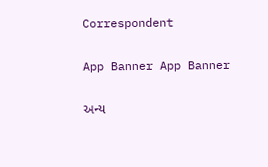Correspondent

App Banner App Banner

અન્ય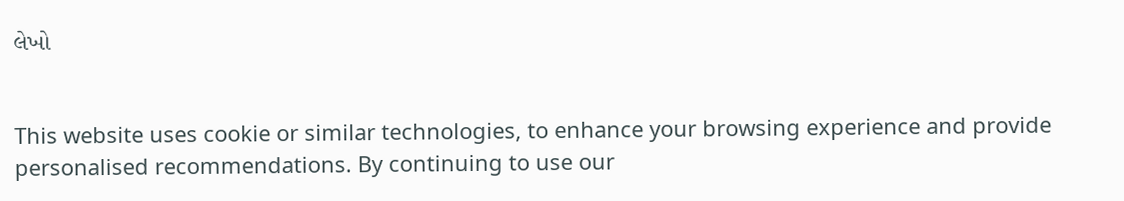લેખો


This website uses cookie or similar technologies, to enhance your browsing experience and provide personalised recommendations. By continuing to use our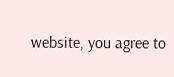website, you agree to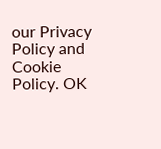our Privacy Policy and Cookie Policy. OK